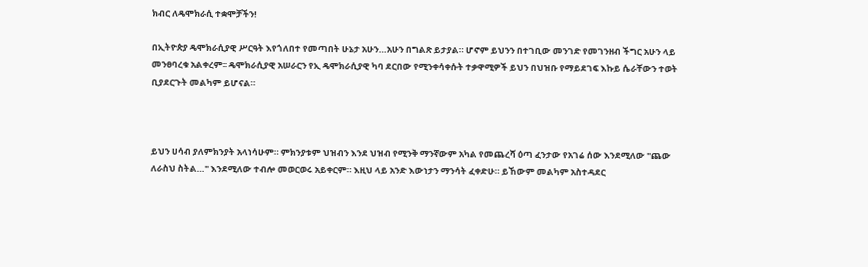ክብር ለዴሞክራሲ ተቋሞቻችን!

በኢትዮጵያ ዴሞክራሲያዊ ሥርዓት እየጎለበተ የመጣበት ሁኔታ አሁን…አሁን በግልጽ ይታያል። ሆኖም ይህንን በተገቢው መንገድ የመገንዘብ ችግር አሁን ላይ መንፀባረቁ አልቀረም፡፡ ዴሞክራሲያዊ አሠራርን የኢ ዴሞክራሲያዊ ካባ ደርበው የሚንቀሳቀሱት ተቃዋሚዎች ይህን በህዝቡ የማይደገፍ እኩይ ሴራቸውን ተወት ቢያደርጉት መልካም ይሆናል።



ይህን ሀሳብ ያለምክንያት አላነሳሁም። ምክንያቱም ህዝብን እንደ ህዝብ የሚንቅ ማንኛውም አካል የመጨረሻ ዕጣ ፈንታው የአገሬ ሰው እንደሚለው "ጨው ለራስህ ስትል…" እንደሚለው ተብሎ መወርወሩ አይቀርም። እዚህ ላይ አንድ እውነታን ማንሳት ፈቀድሁ። ይኸውም መልካም አስተዳደር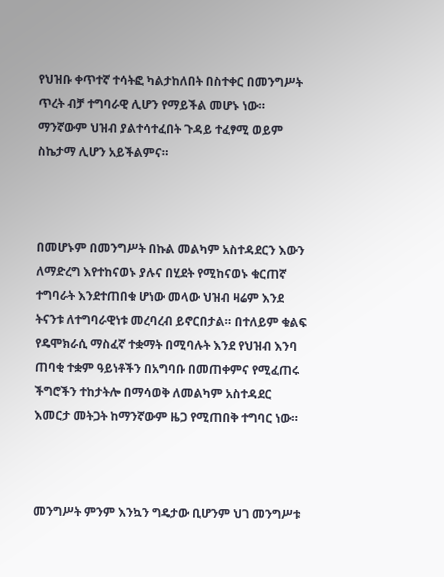የህዝቡ ቀጥተኛ ተሳትፎ ካልታከለበት በስተቀር በመንግሥት ጥረት ብቻ ተግባራዊ ሊሆን የማይችል መሆኑ ነው። ማንኛውም ህዝብ ያልተሳተፈበት ጉዳይ ተፈፃሚ ወይም ስኬታማ ሊሆን አይችልምና።



በመሆኑም በመንግሥት በኩል መልካም አስተዳደርን እውን ለማድረግ እየተከናወኑ ያሉና በሂደት የሚከናወኑ ቁርጠኛ ተግባራት እንደተጠበቁ ሆነው መላው ህዝብ ዛሬም እንደ ትናንቱ ለተግባራዊነቱ መረባረብ ይኖርበታል። በተለይም ቁልፍ የዴሞክራሲ ማስፈኛ ተቋማት በሚባሉት እንደ የህዝብ እንባ ጠባቂ ተቋም ዓይነቶችን በአግባቡ በመጠቀምና የሚፈጠሩ ችግሮችን ተከታትሎ በማሳወቅ ለመልካም አስተዳደር እመርታ መትጋት ከማንኛውም ዜጋ የሚጠበቅ ተግባር ነው።



መንግሥት ምንም እንኳን ግዴታው ቢሆንም ህገ መንግሥቱ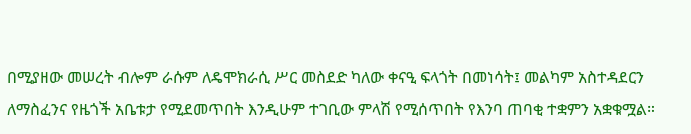በሚያዘው መሠረት ብሎም ራሱም ለዴሞክራሲ ሥር መስደድ ካለው ቀናዒ ፍላጎት በመነሳት፤ መልካም አስተዳደርን ለማስፈንና የዜጎች አቤቱታ የሚደመጥበት እንዲሁም ተገቢው ምላሽ የሚሰጥበት የእንባ ጠባቂ ተቋምን አቋቁሟል።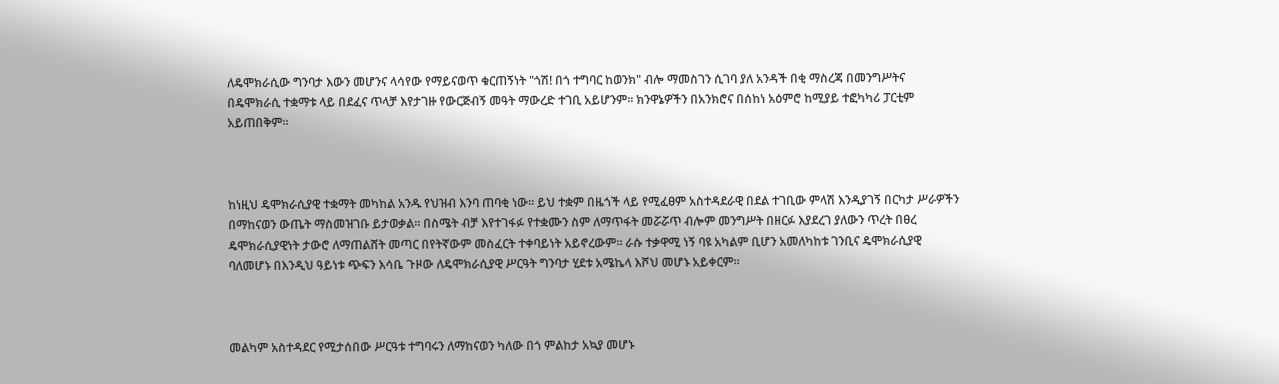ለዴሞክራሲው ግንባታ እውን መሆንና ላሳየው የማይናወጥ ቁርጠኝነት "ጎሽ! በጎ ተግባር ከወንክ" ብሎ ማመስገን ሲገባ ያለ አንዳች በቂ ማስረጃ በመንግሥትና በዴሞክራሲ ተቋማቱ ላይ በደፈና ጥላቻ እየታገዙ የውርጅብኝ መዓት ማውረድ ተገቢ አይሆንም። ክንዋኔዎችን በአንክሮና በሰከነ አዕምሮ ከሚያይ ተፎካካሪ ፓርቲም አይጠበቅም።



ከነዚህ ዴሞክራሲያዊ ተቋማት መካከል አንዱ የህዝብ እንባ ጠባቂ ነው። ይህ ተቋም በዜጎች ላይ የሚፈፀም አስተዳደራዊ በደል ተገቢው ምላሽ እንዲያገኝ በርካታ ሥራዎችን በማከናወን ውጤት ማስመዝገቡ ይታወቃል። በስሜት ብቻ እየተገፋፉ የተቋሙን ስም ለማጥፋት መሯሯጥ ብሎም መንግሥት በዘርፉ እያደረገ ያለውን ጥረት በፀረ ዴሞክራሲያዊነት ታውሮ ለማጠልሸት መጣር በየትኛውም መስፈርት ተቀባይነት አይኖረውም። ራሱ ተቃዋሚ ነኝ ባዩ አካልም ቢሆን አመለካከቱ ገንቢና ዴሞክራሲያዊ ባለመሆኑ በእንዲህ ዓይነቱ ጭፍን እሳቤ ጉዞው ለዴሞክራሲያዊ ሥርዓት ግንባታ ሂደቱ አሜኬላ እሾህ መሆኑ አይቀርም።



መልካም አስተዳደር የሚታሰበው ሥርዓቱ ተግባሩን ለማከናወን ካለው በጎ ምልከታ አኳያ መሆኑ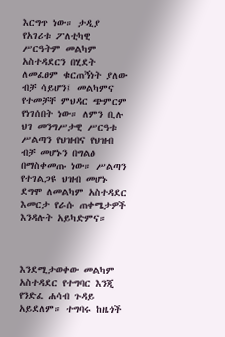እርግጥ ነው። ታዲያ የአገሪቱ ፖለቲካዊ ሥርዓትም መልካም አስተዳደርን በሂደት ለመፈፀም ቁርጠኝነት ያለው ብቻ ሳይሆን፤ መልካምና የተመቻቸ ምህዳር ጭምርም የነገሰበት ነው። ለምን ቢሉ ህገ መንግሥታዊ ሥርዓቱ ሥልጣን የህዝብና የህዝብ ብቻ መሆኑን በግልፅ በማስቀመጡ ነው። ሥልጣን የተገልጋዩ ህዝብ መሆኑ ደግሞ ለመልካም አስተዳደር እመርታ የራሱ ጠቀሜታዎች እንዳሉት አይካድምና።



እንደሚታወቀው መልካም አስተዳደር የተግባር እንጂ የንድፈ ሐሳብ ጉዳይ አይደለም። ተግባሩ ከዜጎች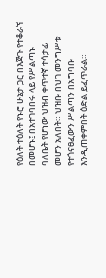የዕለት ተዕለት የኑሮ ሁኔታ ጋር በእጅጉ የተቆራኘ በመሆኑ፤ በአተገባበሩ ላይ የሥልጣኑ ባለቤት የሆነው ህዝብ ቀጥተኛ ተሳታፊ መሆን አለበት። ህዝቡ በህገ መንግሥቱ የተጎናፀፈውን ሥልጣን በአግባቡ እንዲጠቀምበት ዕድል ይፈጥራል።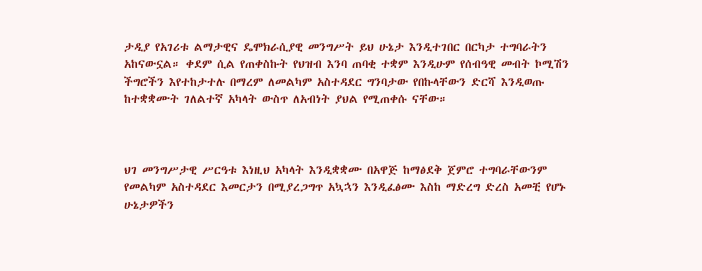ታዲያ የአገሪቱ ልማታዊና ዴሞክራሲያዊ መንግሥት ይህ ሁኔታ እንዲተገበር በርካታ ተግባራትን አከናውኗል። ቀደም ሲል የጠቀስኩት የህዝብ እንባ ጠባቂ ተቋም እንዲሁም የሰብዓዊ መብት ኮሚሽን ችግሮችን እየተከታተሉ በማረም ለመልካም አስተዳደር ግንባታው የበኩላቸውን ድርሻ እንዲወጡ ከተቋቋሙት ገለልተኛ አካላት ውስጥ ለአብነት ያህል የሚጠቀሱ ናቸው።



ህገ መንግሥታዊ ሥርዓቱ እነዚህ አካላት እንዲቋቋሙ በአዋጅ ከማፅደቅ ጀምሮ ተግባራቸውንም የመልካም አስተዳደር እመርታን በሚያረጋግጥ አኳኋን እንዲፈፅሙ እስከ ማድረግ ድረስ አመቺ የሆኑ ሁኔታዎችን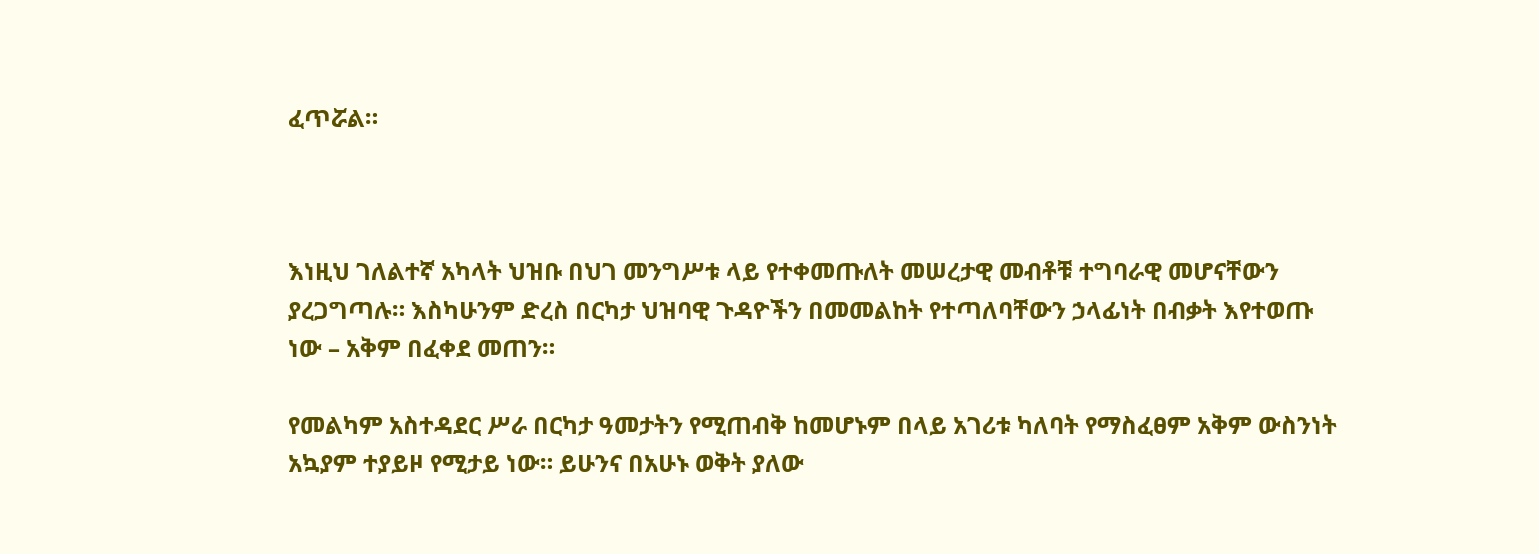ፈጥሯል።



እነዚህ ገለልተኛ አካላት ህዝቡ በህገ መንግሥቱ ላይ የተቀመጡለት መሠረታዊ መብቶቹ ተግባራዊ መሆናቸውን ያረጋግጣሉ። እስካሁንም ድረስ በርካታ ህዝባዊ ጉዳዮችን በመመልከት የተጣለባቸውን ኃላፊነት በብቃት እየተወጡ ነው – አቅም በፈቀደ መጠን።

የመልካም አስተዳደር ሥራ በርካታ ዓመታትን የሚጠብቅ ከመሆኑም በላይ አገሪቱ ካለባት የማስፈፀም አቅም ውስንነት አኳያም ተያይዞ የሚታይ ነው። ይሁንና በአሁኑ ወቅት ያለው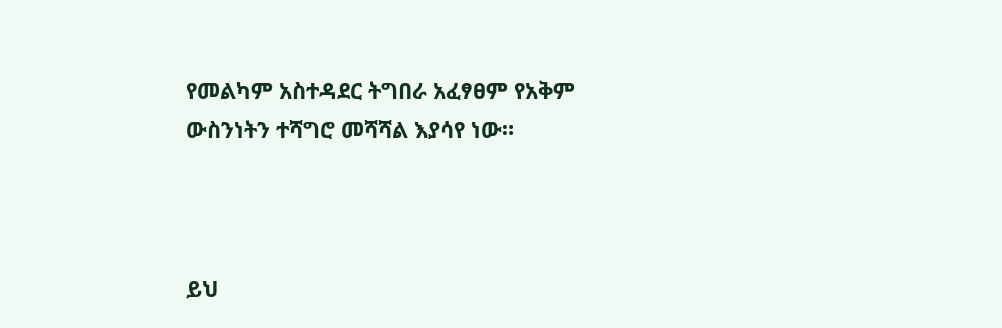የመልካም አስተዳደር ትግበራ አፈፃፀም የአቅም ውስንነትን ተሻግሮ መሻሻል እያሳየ ነው።



ይህ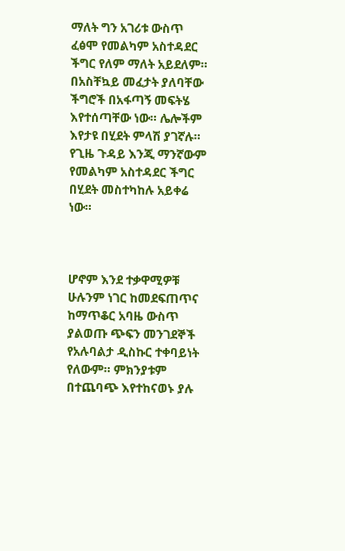ማለት ግን አገሪቱ ውስጥ ፈፅሞ የመልካም አስተዳደር ችግር የለም ማለት አይደለም። በአስቸኳይ መፈታት ያለባቸው ችግሮች በአፋጣኝ መፍትሄ እየተሰጣቸው ነው። ሌሎችም እየታዩ በሂደት ምላሽ ያገኛሉ። የጊዜ ጉዳይ እንጂ ማንኛውም የመልካም አስተዳደር ችግር በሂደት መስተካከሉ አይቀሬ ነው።



ሆኖም እንደ ተቃዋሚዎቹ ሁሉንም ነገር ከመደፍጠጥና ከማጥቆር አባዜ ውስጥ ያልወጡ ጭፍን መንገደኞች የአሉባልታ ዲስኩር ተቀባይነት የለውም። ምክንያቱም በተጨባጭ እየተከናወኑ ያሉ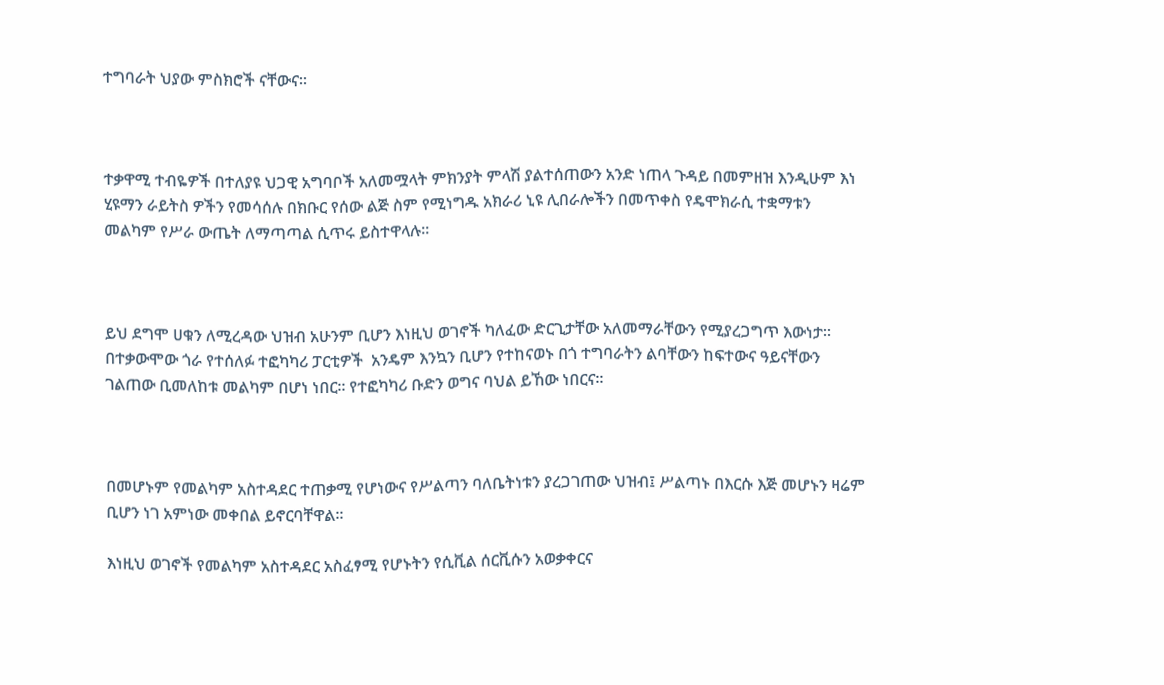ተግባራት ህያው ምስክሮች ናቸውና።



ተቃዋሚ ተብዬዎች በተለያዩ ህጋዊ አግባቦች አለመሟላት ምክንያት ምላሽ ያልተሰጠውን አንድ ነጠላ ጉዳይ በመምዘዝ እንዲሁም እነ ሂዩማን ራይትስ ዎችን የመሳሰሉ በክቡር የሰው ልጅ ስም የሚነግዱ አክራሪ ኒዩ ሊበራሎችን በመጥቀስ የዴሞክራሲ ተቋማቱን መልካም የሥራ ውጤት ለማጣጣል ሲጥሩ ይስተዋላሉ።



ይህ ደግሞ ሀቁን ለሚረዳው ህዝብ አሁንም ቢሆን እነዚህ ወገኖች ካለፈው ድርጊታቸው አለመማራቸውን የሚያረጋግጥ እውነታ። በተቃውሞው ጎራ የተሰለፉ ተፎካካሪ ፓርቲዎች  አንዴም እንኳን ቢሆን የተከናወኑ በጎ ተግባራትን ልባቸውን ከፍተውና ዓይናቸውን ገልጠው ቢመለከቱ መልካም በሆነ ነበር። የተፎካካሪ ቡድን ወግና ባህል ይኸው ነበርና።



በመሆኑም የመልካም አስተዳደር ተጠቃሚ የሆነውና የሥልጣን ባለቤትነቱን ያረጋገጠው ህዝብ፤ ሥልጣኑ በእርሱ እጅ መሆኑን ዛሬም ቢሆን ነገ አምነው መቀበል ይኖርባቸዋል።

እነዚህ ወገኖች የመልካም አስተዳደር አስፈፃሚ የሆኑትን የሲቪል ሰርቪሱን አወቃቀርና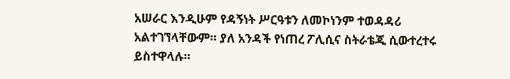አሠራር እንዲሁም የዳኝነት ሥርዓቱን ለመኮነንም ተወዳዳሪ አልተገኘላቸውም። ያለ አንዳች የነጠረ ፖሊሲና ስትራቴጂ ሲውተረተሩ ይስተዋላሉ።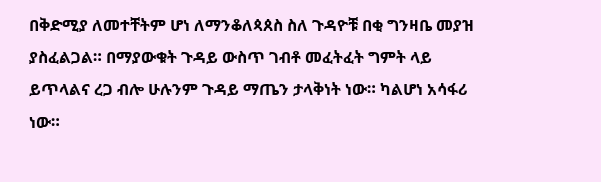በቅድሚያ ለመተቸትም ሆነ ለማንቆለጳጰስ ስለ ጉዳዮቹ በቂ ግንዛቤ መያዝ ያስፈልጋል። በማያውቁት ጉዳይ ውስጥ ገብቶ መፈትፈት ግምት ላይ ይጥላልና ረጋ ብሎ ሁሉንም ጉዳይ ማጤን ታላቅነት ነው። ካልሆነ አሳፋሪ ነው።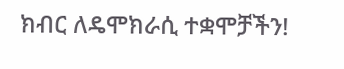ክብር ለዴሞክራሲ ተቋሞቻችን!